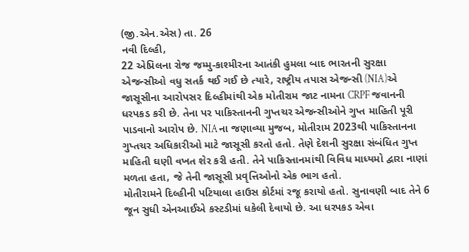(જી.એન.એસ) તા. 26
નવી દિલ્હી,
22 એપ્રિલના રોજ જમ્મુ-કાશ્મીરના આતંકી હુમલા બાદ ભારતની સુરક્ષા એજન્સીઓ વધુ સતર્ક થઈ ગઈ છે ત્યારે, રાષ્ટ્રીય તપાસ એજન્સી (NIA)એ જાસૂસીના આરોપસર દિલ્હીમાંથી એક મોતીરામ જાટ નામના CRPF જવાનની ધરપકડ કરી છે. તેના પર પાકિસ્તાનની ગુપ્તચર એજન્સીઓને ગુપ્ત માહિતી પૂરી પાડવાનો આરોપ છે. NIAના જણાવ્યા મુજબ, મોતીરામ 2023થી પાકિસ્તાનના ગુપ્તચર અધિકારીઓ માટે જાસૂસી કરતો હતો. તેણે દેશની સુરક્ષા સંબંધિત ગુપ્ત માહિતી ઘણી વખત શેર કરી હતી. તેને પાકિસ્તાનમાંથી વિવિધ માધ્યમો દ્વારા નાણાં મળતા હતા, જે તેની જાસૂસી પ્રવૃત્તિઓનો એક ભાગ હતો.
મોતીરામને દિલ્હીની પટિયાલા હાઉસ કોર્ટમાં રજૂ કરાયો હતો. સુનાવણી બાદ તેને 6 જૂન સુધી એનઆઈએ કસ્ટડીમાં ધકેલી દેવાયો છે. આ ધરપકડ એવા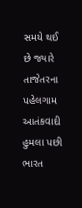સમયે થઈ છે જ્યારે તાજેતરના પહેલગામ આતંકવાદી હુમલા પછી ભારત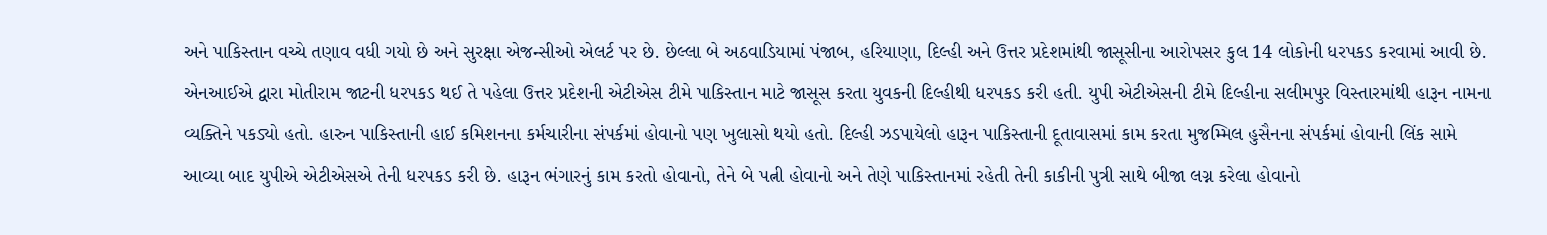અને પાકિસ્તાન વચ્ચે તણાવ વધી ગયો છે અને સુરક્ષા એજન્સીઓ એલર્ટ પર છે. છેલ્લા બે અઠવાડિયામાં પંજાબ, હરિયાણા, દિલ્હી અને ઉત્તર પ્રદેશમાંથી જાસૂસીના આરોપસર કુલ 14 લોકોની ધરપકડ કરવામાં આવી છે.
એનઆઈએ દ્વારા મોતીરામ જાટની ધરપકડ થઈ તે પહેલા ઉત્તર પ્રદેશની એટીએસ ટીમે પાકિસ્તાન માટે જાસૂસ કરતા યુવકની દિલ્હીથી ધરપકડ કરી હતી. યુપી એટીએસની ટીમે દિલ્હીના સલીમપુર વિસ્તારમાંથી હારૂન નામના વ્યક્તિને પકડ્યો હતો. હારુન પાકિસ્તાની હાઈ કમિશનના કર્મચારીના સંપર્કમાં હોવાનો પણ ખુલાસો થયો હતો. દિલ્હી ઝડપાયેલો હારૂન પાકિસ્તાની દૂતાવાસમાં કામ કરતા મુજમ્મિલ હુસૈનના સંપર્કમાં હોવાની લિંક સામે આવ્યા બાદ યુપીએ એટીએસએ તેની ધરપકડ કરી છે. હારૂન ભંગારનું કામ કરતો હોવાનો, તેને બે પત્ની હોવાનો અને તેણે પાકિસ્તાનમાં રહેતી તેની કાકીની પુત્રી સાથે બીજા લગ્ન કરેલા હોવાનો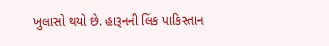ખુલાસો થયો છે. હારૂનની લિંક પાકિસ્તાન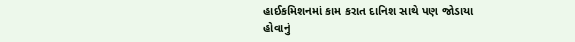હાઈકમિશનમાં કામ કરાત દાનિશ સાથે પણ જોડાયા હોવાનું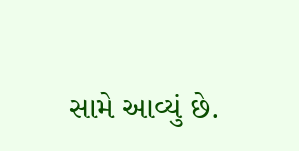સામે આવ્યું છે.